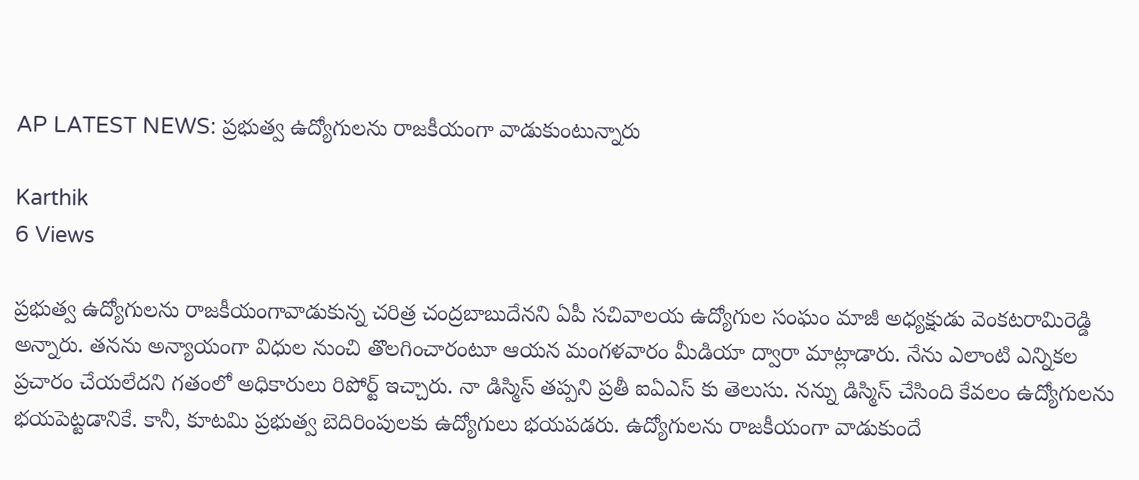AP LATEST NEWS: ప్రభుత్వ ఉద్యోగులను రాజకీయంగా వాడుకుంటున్నారు

Karthik
6 Views

ప్రభుత్వ ఉద్యోగులను రాజకీయంగావాడుకున్న చరిత్ర చంద్రబాబుదేనని ఏపీ సచివాలయ ఉద్యోగుల సంఘం మాజీ అధ్యక్షుడు వెంకటరామిరెడ్డి అన్నారు. తనను అన్యాయంగా విధుల నుంచి తొలగించారంటూ ఆయన మంగళవారం మీడియా ద్వారా మాట్లాడారు. నేను ఎలాంటి ఎన్నికల ప్రచారం చేయలేదని గతంలో అధికారులు రిపోర్ట్ ఇచ్చారు. నా డిస్మిస్ తప్పని ప్రతీ ఐఏఎస్ కు తెలుసు. నన్ను డిస్మిస్ చేసింది కేవలం ఉద్యోగులను భయపెట్టడానికే. కానీ, కూటమి ప్రభుత్వ బెదిరింపులకు ఉద్యోగులు భయపడరు. ఉద్యోగులను రాజకీయంగా వాడుకుందే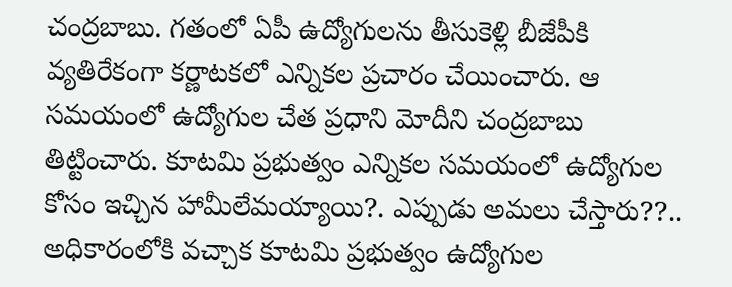చంద్రబాబు. గతంలో ఏపీ ఉద్యోగులను తీసుకెళ్లి బీజేపీకి వ్యతిరేకంగా కర్ణాటకలో ఎన్నికల ప్రచారం చేయించారు. ఆ సమయంలో ఉద్యోగుల చేత ప్రధాని మోదీని చంద్రబాబు తిట్టించారు. కూటమి ప్రభుత్వం ఎన్నికల సమయంలో ఉద్యోగుల కోసం ఇచ్చిన హామీలేమయ్యాయి?. ఎప్పుడు అమలు చేస్తారు??.. అధికారంలోకి వచ్చాక కూటమి ప్రభుత్వం ఉద్యోగుల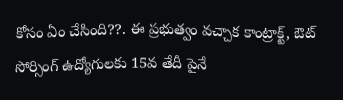కోసం ఏం చేసింది??. ఈ ప్రభుత్వం వచ్చాక కాంట్రాక్ట్, ఔట్ సోర్సింగ్ ఉద్యోగులకు 15వ తేదీ పైనే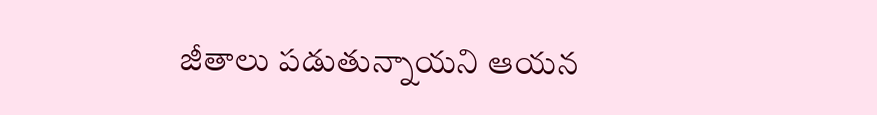జీతాలు పడుతున్నాయని ఆయన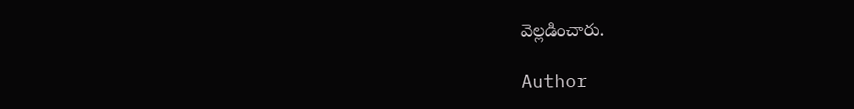వెల్లడించారు.

Author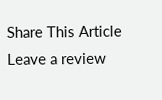Share This Article
Leave a review